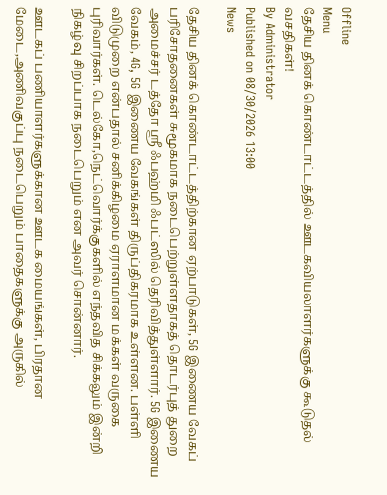Offline
Menu
தேசிய தினக் கொண்டாட்டத்தில் ஊடகவியலாளர்களுக்கு கூடுதல் வசதிகள்!
By Administrator
Published on 08/30/2026 13:00
News

தேசிய தினக் கொண்டாட்டத்திற்கான ஏற்பாடுகள், 5G இணைய வேகப் பரிசோதனைகள் சுமூகமாக நடைபெற்றுள்ளதாகத் தொடர்புத் துறை அமைச்சர் டத்தோ ஸ்ரீ ஃபஹ்மி ஃபட்ஸில் தெரிவித்துள்ளார். 5G இணைய வேகம், 4G, 5G இணைய வேகங்கள் திருப்திகரமாக உள்ளன. பள்ளி விடுமுறை என்பதால் சனிக்கிழமை ஏராளமான மக்கள் வருகை புரிவார்கள். டெல்கோ,நெட்வொர்க்குகளில் எந்தவித சிக்கலும் இன்றி நிகழ்வு சிறப்பாக நடைபெறும் என அவர் சொன்னார்.

ஊடகப் பணியாளர்களுக்கான ஊடக மையங்கள், பிரதான மேடை,அணிவகுப்பு நடைபெறும் பாதைகளுக்கு அருகில்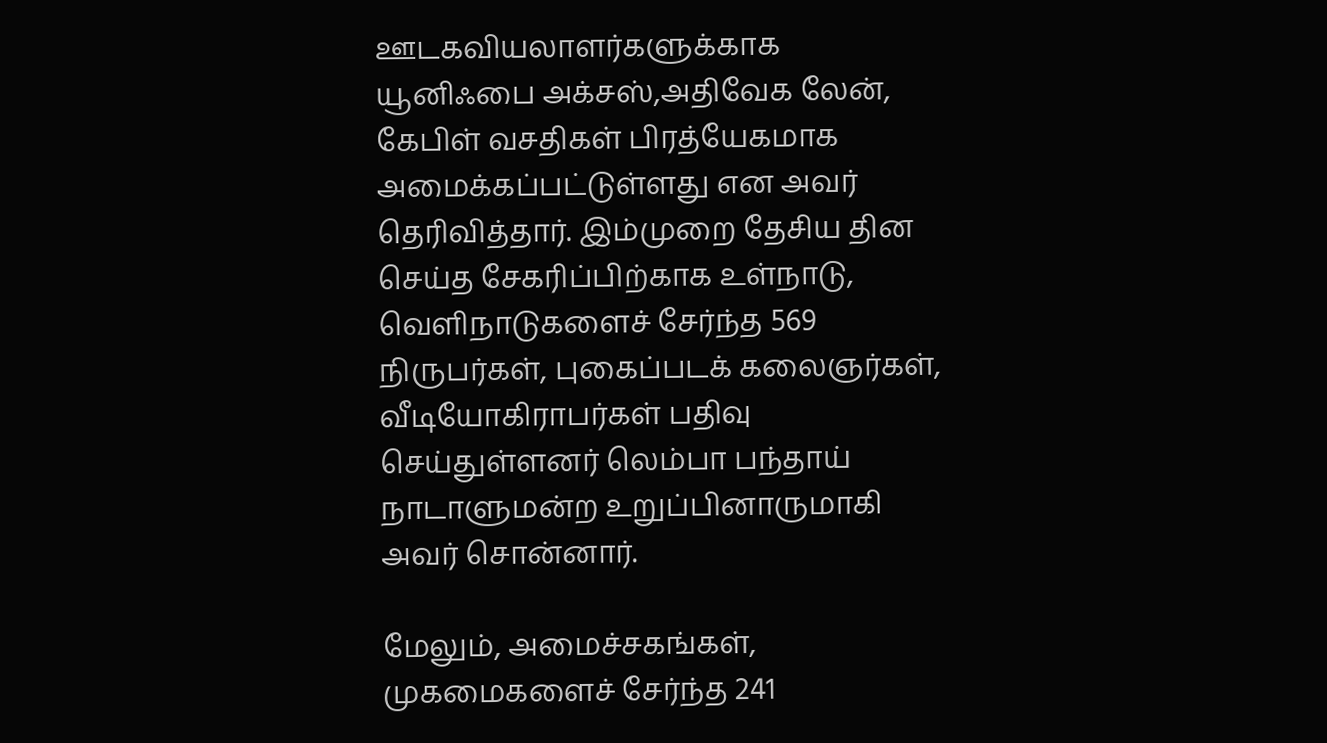ஊடகவியலாளர்களுக்காக யூனிஃபை அக்சஸ்,அதிவேக லேன், கேபிள் வசதிகள் பிரத்யேகமாக அமைக்கப்பட்டுள்ளது என அவர் தெரிவித்தார். இம்முறை தேசிய தின செய்த சேகரிப்பிற்காக உள்நாடு, வெளிநாடுகளைச் சேர்ந்த 569 நிருபர்கள், புகைப்படக் கலைஞர்கள், வீடியோகிராபர்கள் பதிவு செய்துள்ளனர் லெம்பா பந்தாய் நாடாளுமன்ற உறுப்பினாருமாகி அவர் சொன்னார்.

மேலும், அமைச்சகங்கள், முகமைகளைச் சேர்ந்த 241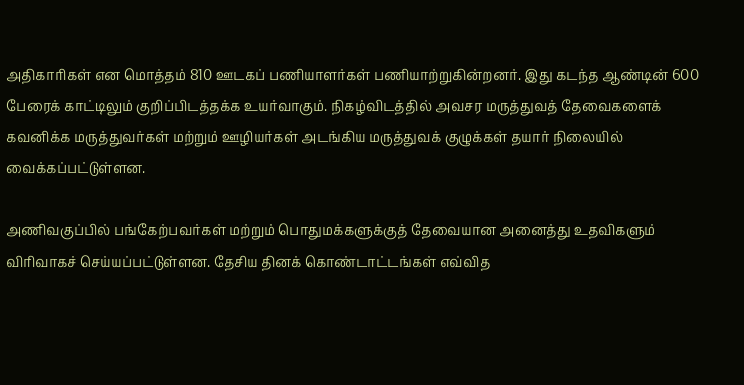அதிகாரிகள் என மொத்தம் 810 ஊடகப் பணியாளர்கள் பணியாற்றுகின்றனர். இது கடந்த ஆண்டின் 600 பேரைக் காட்டிலும் குறிப்பிடத்தக்க உயர்வாகும். நிகழ்விடத்தில் அவசர மருத்துவத் தேவைகளைக் கவனிக்க மருத்துவர்கள் மற்றும் ஊழியர்கள் அடங்கிய மருத்துவக் குழுக்கள் தயார் நிலையில் வைக்கப்பட்டுள்ளன.

அணிவகுப்பில் பங்கேற்பவர்கள் மற்றும் பொதுமக்களுக்குத் தேவையான அனைத்து உதவிகளும் விரிவாகச் செய்யப்பட்டுள்ளன. தேசிய தினக் கொண்டாட்டங்கள் எவ்வித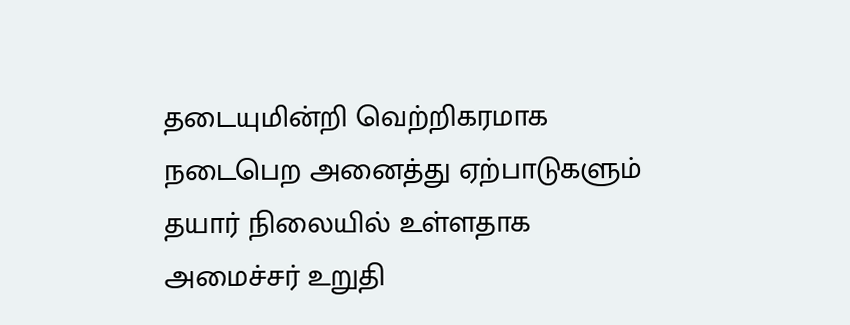தடையுமின்றி வெற்றிகரமாக நடைபெற அனைத்து ஏற்பாடுகளும் தயார் நிலையில் உள்ளதாக அமைச்சர் உறுதி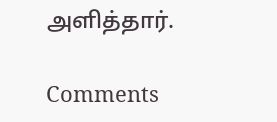அளித்தார்.

Comments